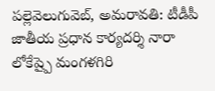పల్లెవెలుగువెబ్, అమరావతి: టీడీపీ జాతీయ ప్రధాన కార్యదర్శి నారా లోకేష్పై మంగళగిరి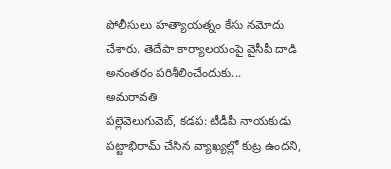పోలీసులు హత్యాయత్నం కేసు నమోదు చేశారు. తెదేపా కార్యాలయంపై వైసీపీ దాడి అనంతరం పరిశీలించేందుకు...
అమరావతి
పల్లెవెలుగువెబ్, కడప: టీడీపీ నాయకుడు పట్టాభిరామ్ చేసిన వ్యాఖ్యల్లో కుట్ర ఉందని,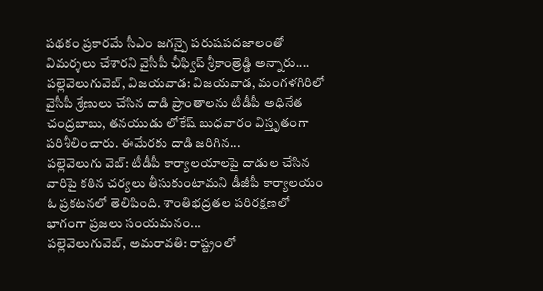పథకం ప్రకారమే సీఎం జగన్పై పరుషపదజాలంతో విమర్శలు చేశారని వైసీపీ ఛీఫ్విప్ శ్రీకాంత్రెడ్డి అన్నారు....
పల్లెవెలుగువెబ్, విజయవాడ: విజయవాడ, మంగళగిరిలో వైసీపీ శ్రేణులు చేసిన దాడి ప్రాంతాలను టీడీపీ అధినేత చంద్రబాబు, తనయుడు లోకేష్ బుధవారం విస్తృతంగా పరిశీలించారు. ఈమేరకు దాడి జరిగిన...
పల్లెవెలుగు వెబ్: టీడీపీ కార్యాలయాలపై దాడుల చేసిన వారిపై కఠిన చర్యలు తీసుకుంటామని డీజీపీ కార్యాలయం ఓ ప్రకటనలో తెలిపింది. శాంతిభద్రతల పరిరక్షణలో భాగంగా ప్రజలు సంయమనం...
పల్లెవెలుగువెబ్, అమరావతి: రాష్ట్రంలో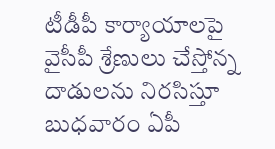టీడీపీ కార్యాయాలపై వైసీపీ శ్రేణులు చేస్తోన్న దాడులను నిరసిస్తూ బుధవారం ఏపీ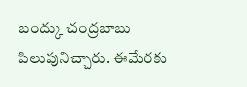బంద్కు చంద్రబాబు పిలుపునిచ్చారు. ఈమేరకు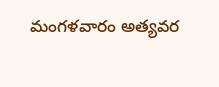మంగళవారం అత్యవర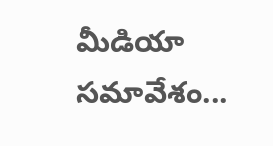మీడియా సమావేశం...